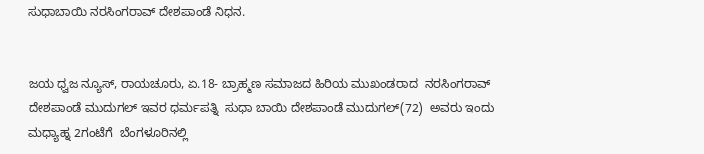ಸುಧಾಬಾಯಿ ನರಸಿಂಗರಾವ್ ದೇಶಪಾಂಡೆ ನಿಧನ.


ಜಯ ಧ್ವಜ ನ್ಯೂಸ್, ರಾಯಚೂರು, ಏ.18- ಬ್ರಾಹ್ಮಣ ಸಮಾಜದ ಹಿರಿಯ ಮುಖಂಡರಾದ  ನರಸಿಂಗರಾವ್ ದೇಶಪಾಂಡೆ ಮುದುಗಲ್ ಇವರ ಧರ್ಮಪತ್ನಿ  ಸುಧಾ ಬಾಯಿ ದೇಶಪಾಂಡೆ ಮುದುಗಲ್(72)  ಅವರು ಇಂದು  ಮಧ್ಯಾಹ್ನ 2ಗಂಟೆಗೆ  ಬೆಂಗಳೂರಿನಲ್ಲಿ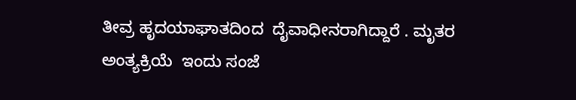ತೀವ್ರ ಹೃದಯಾಘಾತದಿಂದ  ದೈವಾಧೀನರಾಗಿದ್ದಾರೆ . ಮೃತರ ಅಂತ್ಯಕ್ರಿಯೆ  ಇಂದು ಸಂಜೆ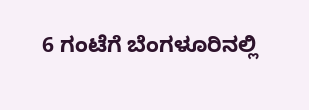6 ಗಂಟೆಗೆ ಬೆಂಗಳೂರಿನಲ್ಲಿ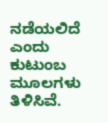ನಡೆಯಲಿದೆ ಎಂದು ಕುಟುಂಬ ಮೂಲಗಳು ತಿಳಿಸಿವೆ.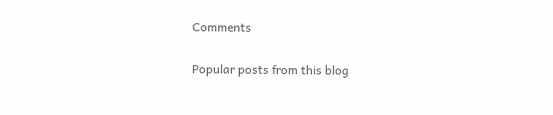Comments

Popular posts from this blog